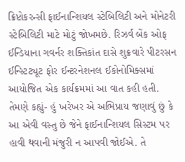ક્રિપ્ટોકરન્સી ફાઈનાન્શિયલ સ્ટેબિલિટી અને મોનેટરી સ્ટેબિલિટી માટે મોટું જોખમછે. રિઝર્વ બેંક ઓફ ઈન્ડિયાના ગવર્નર શક્તિકાંત દાસે શુક્રવારે પીટરસન ઈન્સ્ટિટ્યૂટ ફોર ઈન્ટરનેશનલ ઈકોનોમિક્સમાં આયોજિત એક કાર્યક્રમમાં આ વાત કહી હતી.
તેમણે કહ્યું- હું ખરેખર એ અભિપ્રાય જણાવું છું કે આ એવી વસ્તુ છે જેને ફાઈનાન્શિયલ સિસ્ટમ પર હાવી થવાની મંજુરી ન આપવી જોઈએ. તે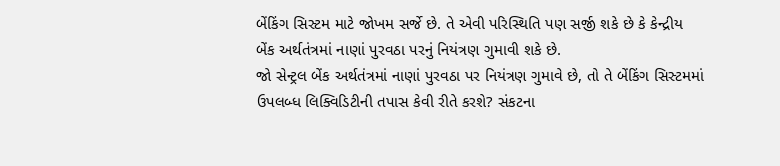બેંકિંગ સિસ્ટમ માટે જોખમ સર્જે છે. તે એવી પરિસ્થિતિ પણ સર્જી શકે છે કે કેન્દ્રીય બેંક અર્થતંત્રમાં નાણાં પુરવઠા પરનું નિયંત્રણ ગુમાવી શકે છે.
જો સેન્ટ્રલ બેંક અર્થતંત્રમાં નાણાં પુરવઠા પર નિયંત્રણ ગુમાવે છે, તો તે બેંકિંગ સિસ્ટમમાં ઉપલબ્ધ લિક્વિડિટીની તપાસ કેવી રીતે કરશે? સંકટના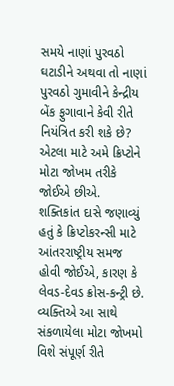સમયે નાણાં પુરવઠો ઘટાડીને અથવા તો નાણાં પુરવઠો ગુમાવીને કેન્દ્રીય બેંક ફુગાવાને કેવી રીતે નિયંત્રિત કરી શકે છે? એટલા માટે અમે ક્રિપ્ટોને મોટા જોખમ તરીકે જોઈએ છીએ.
શક્તિકાંત દાસે જણાવ્યું હતું કે ક્રિપ્ટોકરન્સી માટે આંતરરાષ્ટ્રીય સમજ હોવી જોઈએ, કારણ કે લેવડ-દેવડ ક્રોસ-કન્ટ્રી છે. વ્યક્તિએ આ સાથે સંકળાયેલા મોટા જોખમો વિશે સંપૂર્ણ રીતે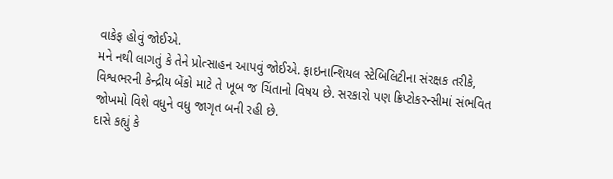વાકેફ હોવું જોઈએ.
મને નથી લાગતું કે તેને પ્રોત્સાહન આપવું જોઈએ. ફાઇનાન્શિયલ સ્ટેબિલિટીના સંરક્ષક તરીકે, વિશ્વભરની કેન્દ્રીય બેંકો માટે તે ખૂબ જ ચિંતાનો વિષય છે. સરકારો પણ ક્રિપ્ટોકરન્સીમાં સંભવિત જોખમો વિશે વધુને વધુ જાગૃત બની રહી છે.
દાસે કહ્યું કે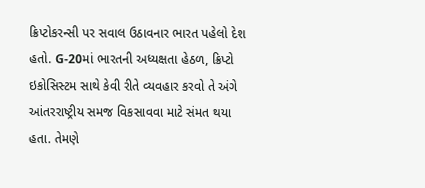ક્રિપ્ટોકરન્સી પર સવાલ ઉઠાવનાર ભારત પહેલો દેશ હતો. G-20માં ભારતની અધ્યક્ષતા હેઠળ, ક્રિપ્ટો ઇકોસિસ્ટમ સાથે કેવી રીતે વ્યવહાર કરવો તે અંગે આંતરરાષ્ટ્રીય સમજ વિકસાવવા માટે સંમત થયા હતા. તેમણે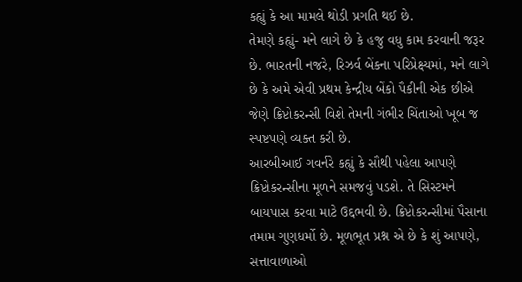કહ્યું કે આ મામલે થોડી પ્રગતિ થઈ છે.
તેમણે કહ્યું- મને લાગે છે કે હજુ વધુ કામ કરવાની જરૂર છે. ભારતની નજરે, રિઝર્વ બેંકના પરિપ્રેક્ષ્યમાં, મને લાગે છે કે અમે એવી પ્રથમ કેન્દ્રીય બેંકો પૈકીની એક છીએ જેણે ક્રિપ્ટોકરન્સી વિશે તેમની ગંભીર ચિંતાઓ ખૂબ જ સ્પષ્ટપણે વ્યક્ત કરી છે.
આરબીઆઈ ગવર્નરે કહ્યું કે સૌથી પહેલા આપણે ક્રિપ્ટોકરન્સીના મૂળને સમજવું પડશે. તે સિસ્ટમને બાયપાસ કરવા માટે ઉદ્દભવી છે. ક્રિપ્ટોકરન્સીમાં પૈસાના તમામ ગુણધર્મો છે. મૂળભૂત પ્રશ્ન એ છે કે શું આપણે, સત્તાવાળાઓ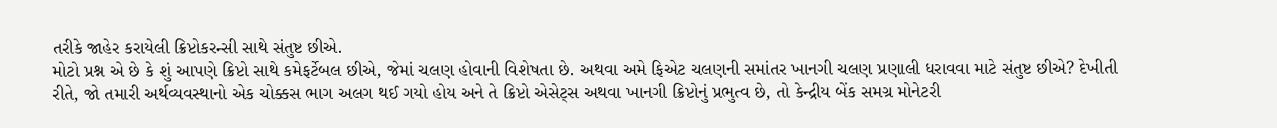તરીકે જાહેર કરાયેલી ક્રિપ્ટોકરન્સી સાથે સંતુષ્ટ છીએ.
મોટો પ્રશ્ન એ છે કે શું આપણે ક્રિપ્ટો સાથે કમેફર્ટેબલ છીએ, જેમાં ચલણ હોવાની વિશેષતા છે. અથવા અમે ફિએટ ચલણની સમાંતર ખાનગી ચલણ પ્રણાલી ધરાવવા માટે સંતુષ્ટ છીએ? દેખીતી રીતે, જો તમારી અર્થવ્યવસ્થાનો એક ચોક્કસ ભાગ અલગ થઈ ગયો હોય અને તે ક્રિપ્ટો એસેટ્સ અથવા ખાનગી ક્રિપ્ટોનું પ્રભુત્વ છે, તો કેન્દ્રીય બેંક સમગ્ર મોનેટરી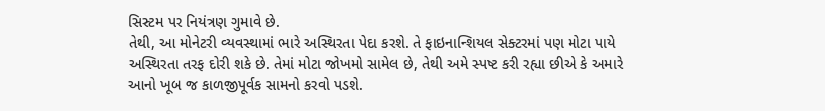સિસ્ટમ પર નિયંત્રણ ગુમાવે છે.
તેથી, આ મોનેટરી વ્યવસ્થામાં ભારે અસ્થિરતા પેદા કરશે. તે ફાઇનાન્શિયલ સેક્ટરમાં પણ મોટા પાયે અસ્થિરતા તરફ દોરી શકે છે. તેમાં મોટા જોખમો સામેલ છે, તેથી અમે સ્પષ્ટ કરી રહ્યા છીએ કે અમારે આનો ખૂબ જ કાળજીપૂર્વક સામનો કરવો પડશે.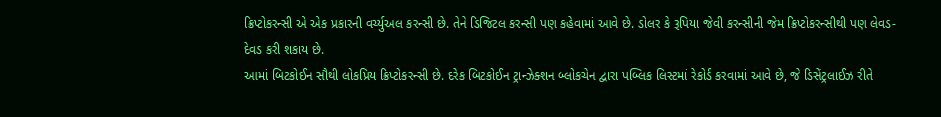ક્રિપ્ટોકરન્સી એ એક પ્રકારની વર્ચ્યુઅલ કરન્સી છે. તેને ડિજિટલ કરન્સી પણ કહેવામાં આવે છે. ડોલર કે રૂપિયા જેવી કરન્સીની જેમ ક્રિપ્ટોકરન્સીથી પણ લેવડ-દેવડ કરી શકાય છે.
આમાં બિટકોઈન સૌથી લોકપ્રિય ક્રિપ્ટોકરન્સી છે. દરેક બિટકોઈન ટ્રાન્ઝેક્શન બ્લોકચેન દ્વારા પબ્લિક લિસ્ટમાં રેકોર્ડ કરવામાં આવે છે, જે ડિસેંટ્રલાઈઝ રીતે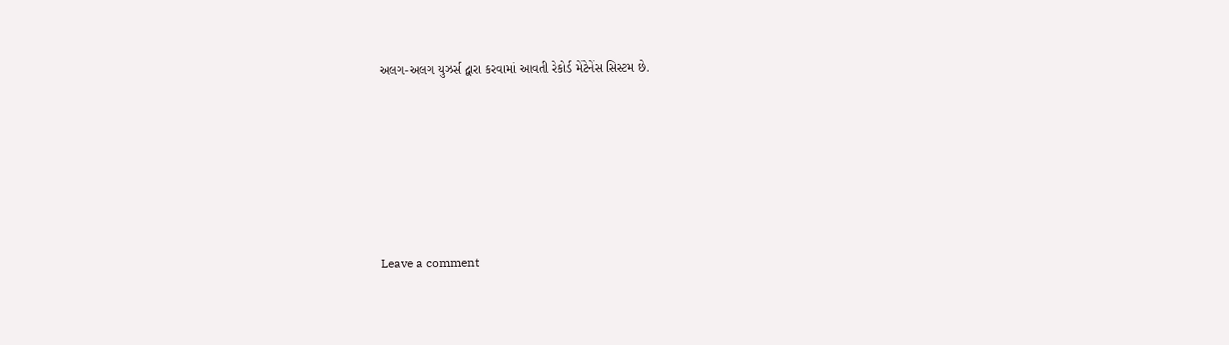અલગ-અલગ યુઝર્સ દ્વારા કરવામાં આવતી રેકોર્ડ મેંટેનેંસ સિસ્ટમ છે.






Leave a comment